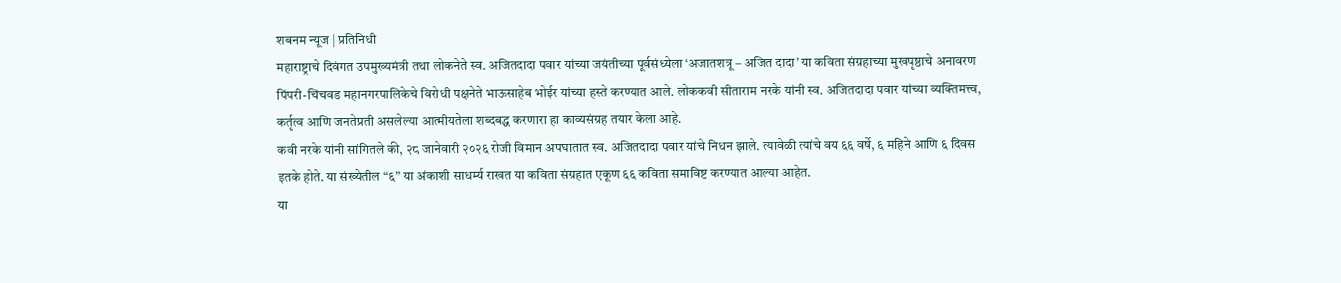शबनम न्यूज | प्रतिनिधी
महाराष्ट्राचे दिवंगत उपमुख्यमंत्री तथा लोकनेते स्व. अजितदादा पवार यांच्या जयंतीच्या पूर्वसंध्येला ‘अजातशत्रू – अजित दादा’ या कविता संग्रहाच्या मुखपृष्ठाचे अनावरण पिंपरी-चिंचवड महानगरपालिकेचे विरोधी पक्षनेते भाऊसाहेब भोईर यांच्या हस्ते करण्यात आले. लोककवी सीताराम नरके यांनी स्व. अजितदादा पवार यांच्या व्यक्तिमत्त्व, कर्तृत्व आणि जनतेप्रती असलेल्या आत्मीयतेला शब्दबद्ध करणारा हा काव्यसंग्रह तयार केला आहे.
कवी नरके यांनी सांगितले की, २८ जानेवारी २०२६ रोजी विमान अपघातात स्व. अजितदादा पवार यांचे निधन झाले. त्यावेळी त्यांचे वय ६६ वर्षे, ६ महिने आणि ६ दिवस इतके होते. या संख्येतील “६” या अंकाशी साधर्म्य राखत या कविता संग्रहात एकूण ६६ कविता समाविष्ट करण्यात आल्या आहेत.
या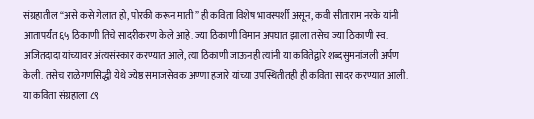संग्रहातील “असे कसे गेलात हो, पोरकी करून माती” ही कविता विशेष भावस्पर्शी असून, कवी सीताराम नरके यांनी आतापर्यंत ६५ ठिकाणी तिचे सादरीकरण केले आहे. ज्या ठिकाणी विमान अपघात झाला तसेच ज्या ठिकाणी स्व. अजितदादा यांच्यावर अंत्यसंस्कार करण्यात आले, त्या ठिकाणी जाऊनही त्यांनी या कवितेद्वारे शब्दसुमनांजली अर्पण केली. तसेच राळेगणसिद्धी येथे ज्येष्ठ समाजसेवक अण्णा हजारे यांच्या उपस्थितीतही ही कविता सादर करण्यात आली.
या कविता संग्रहाला ८९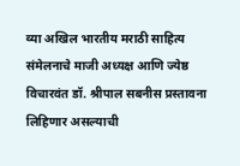व्या अखिल भारतीय मराठी साहित्य संमेलनाचे माजी अध्यक्ष आणि ज्येष्ठ विचारवंत डॉ. श्रीपाल सबनीस प्रस्तावना लिहिणार असल्याची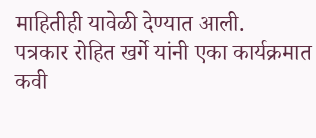माहितीही यावेळी देण्यात आली.
पत्रकार रोहित खर्गे यांनी एका कार्यक्रमात कवी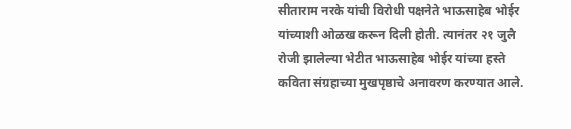सीताराम नरके यांची विरोधी पक्षनेते भाऊसाहेब भोईर यांच्याशी ओळख करून दिली होती. त्यानंतर २१ जुलै रोजी झालेल्या भेटीत भाऊसाहेब भोईर यांच्या हस्ते कविता संग्रहाच्या मुखपृष्ठाचे अनावरण करण्यात आले.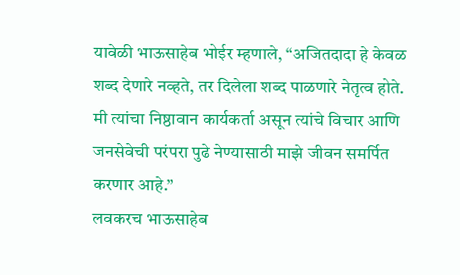यावेळी भाऊसाहेब भोईर म्हणाले, “अजितदादा हे केवळ शब्द देणारे नव्हते, तर दिलेला शब्द पाळणारे नेतृत्व होते. मी त्यांचा निष्ठावान कार्यकर्ता असून त्यांचे विचार आणि जनसेवेची परंपरा पुढे नेण्यासाठी माझे जीवन समर्पित करणार आहे.”
लवकरच भाऊसाहेब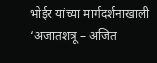भोईर यांच्या मार्गदर्शनाखाली ‘अजातशत्रू – अजित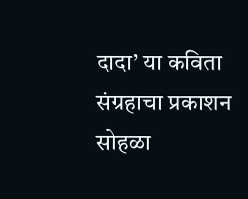दादा’ या कविता संग्रहाचा प्रकाशन सोहळा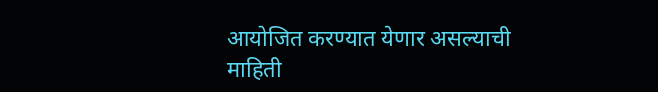आयोजित करण्यात येणार असल्याची माहिती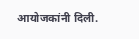आयोजकांनी दिली.